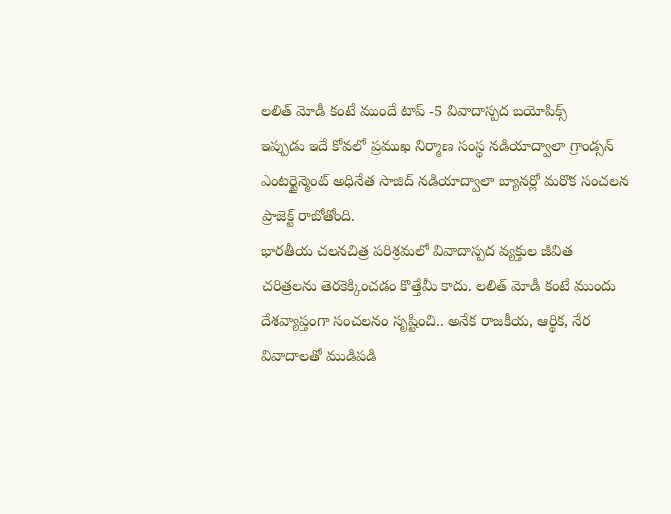లలిత్ మోడీ కంటే ముందే టాప్ -5 వివాదాస్పద బయోపిక్స్
ఇప్పుడు ఇదే కోవలో ప్రముఖ నిర్మాణ సంస్థ నడియాద్వాలా గ్రాండ్సన్ ఎంటర్టైన్మెంట్ అధినేత సాజిద్ నడియాద్వాలా బ్యానర్లో మరొక సంచలన ప్రాజెక్ట్ రాబోతోంది.
భారతీయ చలనచిత్ర పరిశ్రమలో వివాదాస్పద వ్యక్తుల జీవిత చరిత్రలను తెరకెక్కించడం కొత్తేమీ కాదు. లలిత్ మోడీ కంటే ముందు దేశవ్యాప్తంగా సంచలనం సృష్టించి.. అనేక రాజకీయ, ఆర్థిక, నేర వివాదాలతో ముడిపడి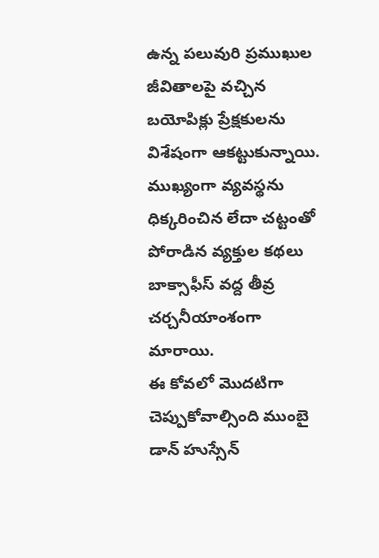ఉన్న పలువురి ప్రముఖుల జీవితాలపై వచ్చిన బయోపిక్లు ప్రేక్షకులను విశేషంగా ఆకట్టుకున్నాయి. ముఖ్యంగా వ్యవస్థను ధిక్కరించిన లేదా చట్టంతో పోరాడిన వ్యక్తుల కథలు బాక్సాఫీస్ వద్ద తీవ్ర చర్చనీయాంశంగా మారాయి.
ఈ కోవలో మొదటిగా చెప్పుకోవాల్సింది ముంబై డాన్ హుస్సేన్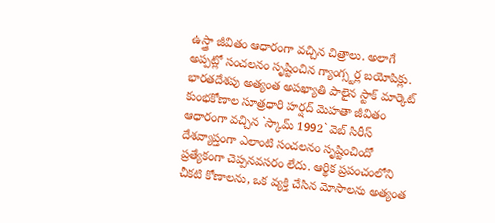ఉస్త్రా జీవితం ఆధారంగా వచ్చిన చిత్రాలు. అలాగే అప్పట్లో సంచలనం సృష్టించిన గ్యాంగ్స్టర్ల బయోపిక్లు. భారతదేశపు అత్యంత అపఖ్యాతి పాలైన స్టాక్ మార్కెట్ కుంభకోణాల సూత్రధారి హర్షద్ మెహతా జీవితం ఆధారంగా వచ్చిన `స్కామ్ 1992` వెబ్ సిరీస్ దేశవ్యాప్తంగా ఎలాంటి సంచలనం సృష్టించిందో ప్రత్యేకంగా చెప్పనవసరం లేదు. ఆర్థిక ప్రపంచంలోని చీకటి కోణాలను, ఒక వ్యక్తి చేసిన మోసాలను అత్యంత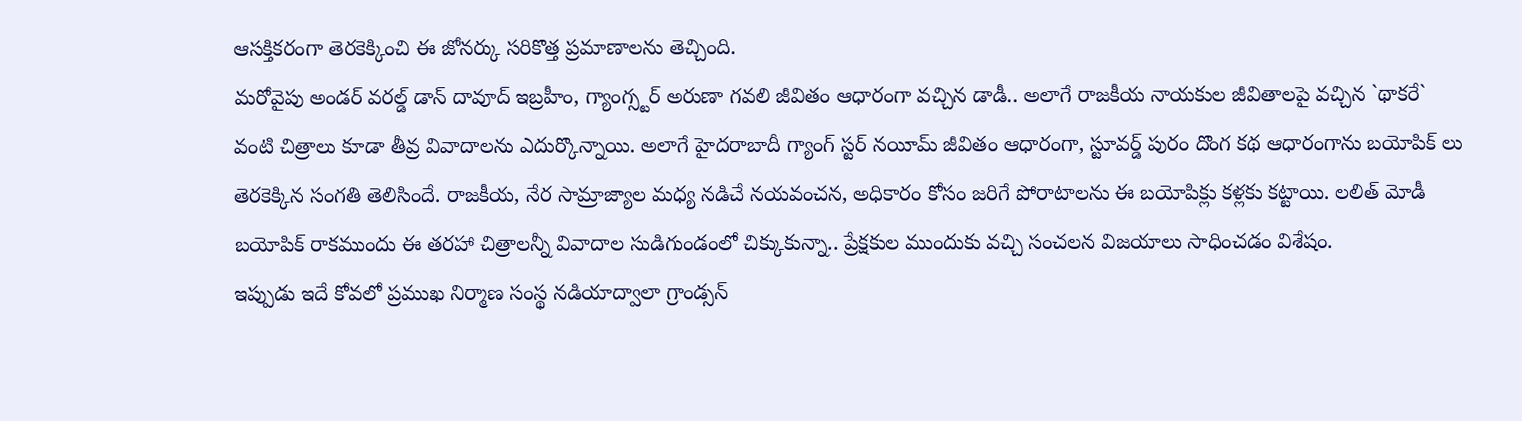ఆసక్తికరంగా తెరకెక్కించి ఈ జోనర్కు సరికొత్త ప్రమాణాలను తెచ్చింది.
మరోవైపు అండర్ వరల్డ్ డాన్ దావూద్ ఇబ్రహీం, గ్యాంగ్స్టర్ అరుణా గవలి జీవితం ఆధారంగా వచ్చిన డాడీ.. అలాగే రాజకీయ నాయకుల జీవితాలపై వచ్చిన `థాకరే` వంటి చిత్రాలు కూడా తీవ్ర వివాదాలను ఎదుర్కొన్నాయి. అలాగే హైదరాబాదీ గ్యాంగ్ స్టర్ నయీమ్ జీవితం ఆధారంగా, స్టూవర్డ్ పురం దొంగ కథ ఆధారంగాను బయోపిక్ లు తెరకెక్కిన సంగతి తెలిసిందే. రాజకీయ, నేర సామ్రాజ్యాల మధ్య నడిచే నయవంచన, అధికారం కోసం జరిగే పోరాటాలను ఈ బయోపిక్లు కళ్లకు కట్టాయి. లలిత్ మోడీ బయోపిక్ రాకముందు ఈ తరహా చిత్రాలన్నీ వివాదాల సుడిగుండంలో చిక్కుకున్నా.. ప్రేక్షకుల ముందుకు వచ్చి సంచలన విజయాలు సాధించడం విశేషం.
ఇప్పుడు ఇదే కోవలో ప్రముఖ నిర్మాణ సంస్థ నడియాద్వాలా గ్రాండ్సన్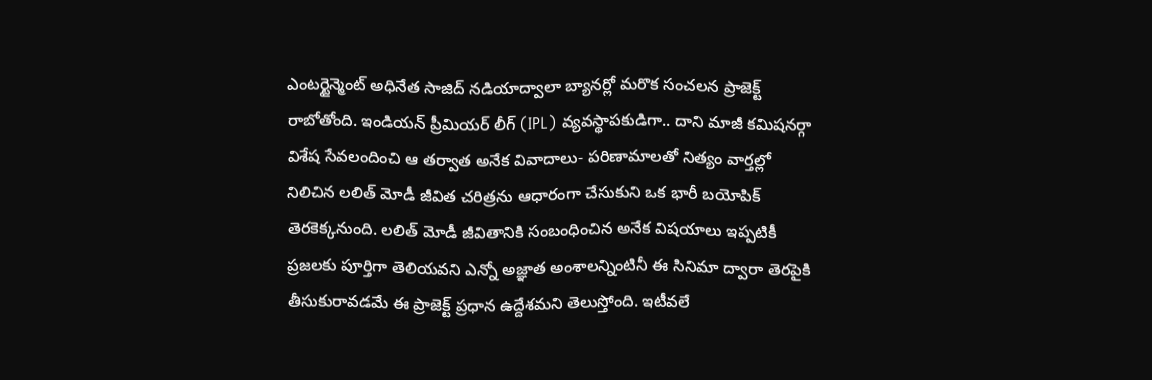ఎంటర్టైన్మెంట్ అధినేత సాజిద్ నడియాద్వాలా బ్యానర్లో మరొక సంచలన ప్రాజెక్ట్ రాబోతోంది. ఇండియన్ ప్రీమియర్ లీగ్ (IPL) వ్యవస్థాపకుడిగా.. దాని మాజీ కమిషనర్గా విశేష సేవలందించి ఆ తర్వాత అనేక వివాదాలు- పరిణామాలతో నిత్యం వార్తల్లో నిలిచిన లలిత్ మోడీ జీవిత చరిత్రను ఆధారంగా చేసుకుని ఒక భారీ బయోపిక్ తెరకెక్కనుంది. లలిత్ మోడీ జీవితానికి సంబంధించిన అనేక విషయాలు ఇప్పటికీ ప్రజలకు పూర్తిగా తెలియవని ఎన్నో అజ్ఞాత అంశాలన్నింటినీ ఈ సినిమా ద్వారా తెరపైకి తీసుకురావడమే ఈ ప్రాజెక్ట్ ప్రధాన ఉద్దేశమని తెలుస్తోంది. ఇటీవలే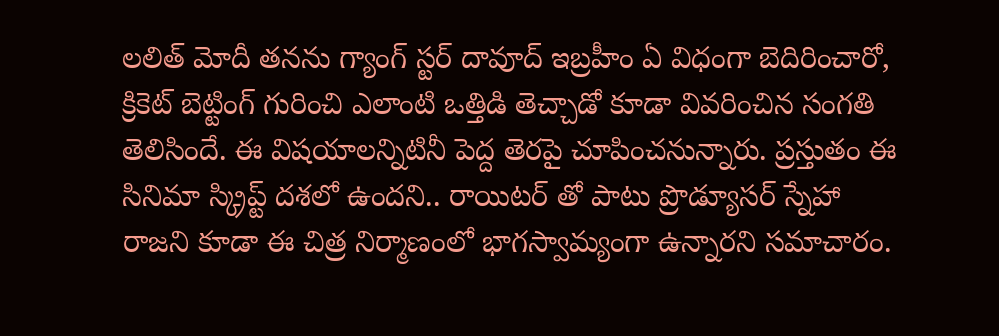లలిత్ మోదీ తనను గ్యాంగ్ స్టర్ దావూద్ ఇబ్రహీం ఏ విధంగా బెదిరించారో, క్రికెట్ బెట్టింగ్ గురించి ఎలాంటి ఒత్తిడి తెచ్చాడో కూడా వివరించిన సంగతి తెలిసిందే. ఈ విషయాలన్నిటినీ పెద్ద తెరపై చూపించనున్నారు. ప్రస్తుతం ఈ సినిమా స్క్రిప్ట్ దశలో ఉందని.. రాయిటర్ తో పాటు ప్రొడ్యూసర్ స్నేహా రాజని కూడా ఈ చిత్ర నిర్మాణంలో భాగస్వామ్యంగా ఉన్నారని సమాచారం.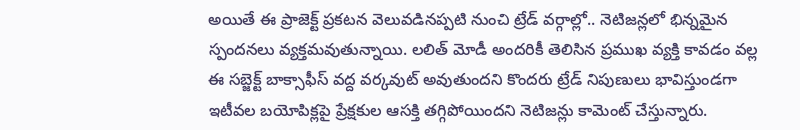అయితే ఈ ప్రాజెక్ట్ ప్రకటన వెలువడినప్పటి నుంచి ట్రేడ్ వర్గాల్లో.. నెటిజన్లలో భిన్నమైన స్పందనలు వ్యక్తమవుతున్నాయి. లలిత్ మోడీ అందరికీ తెలిసిన ప్రముఖ వ్యక్తి కావడం వల్ల ఈ సబ్జెక్ట్ బాక్సాఫీస్ వద్ద వర్కవుట్ అవుతుందని కొందరు ట్రేడ్ నిపుణులు భావిస్తుండగా ఇటీవల బయోపిక్లపై ప్రేక్షకుల ఆసక్తి తగ్గిపోయిందని నెటిజన్లు కామెంట్ చేస్తున్నారు.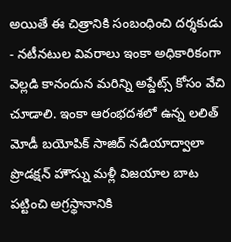అయితే ఈ చిత్రానికి సంబంధించి దర్శకుడు - నటీనటుల వివరాలు ఇంకా అధికారికంగా వెల్లడి కానందున మరిన్ని అప్డేట్స్ కోసం వేచి చూడాలి. ఇంకా ఆరంభదశలో ఉన్న లలిత్ మోడీ బయోపిక్ సాజిద్ నడియాద్వాలా ప్రొడక్షన్ హౌస్ను మళ్లీ విజయాల బాట పట్టించి అగ్రస్థానానికి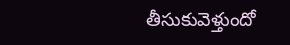తీసుకువెళ్తుందో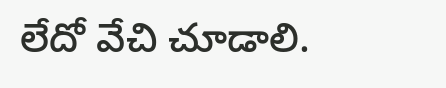లేదో వేచి చూడాలి.